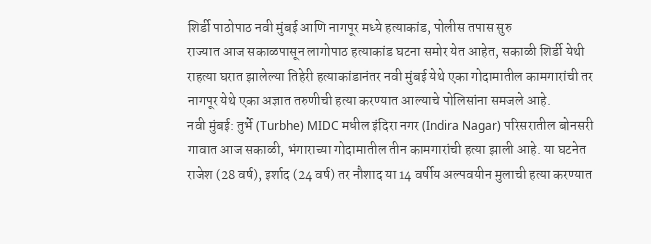शिर्डी पाठोपाठ नवी मुंबई आणि नागपूर मध्ये हत्याकांड, पोलीस तपास सुरु
राज्यात आज सकाळपासून लागोपाठ हत्याकांड घटना समोर येत आहेत, सकाळी शिर्डी येथी राहत्या घरात झालेल्या तिहेरी हत्याकांडानंतर नवी मुंबई येथे एका गोदामातील कामगारांची तर नागपूर येथे एका अज्ञात तरुणीची हत्या करण्यात आल्याचे पोलिसांना समजले आहे.
नवी मुंबई: तुर्भे (Turbhe) MIDC मधील इंदिरा नगर (Indira Nagar) परिसरातील बोनसरी गावात आज सकाळी, भंगाराच्या गोदामातील तीन कामगारांची हत्या झाली आहे. या घटनेत राजेश (28 वर्ष), इर्शाद (24 वर्ष) तर नौशाद या 14 वर्षीय अल्पवयीन मुलाची हत्या करण्यात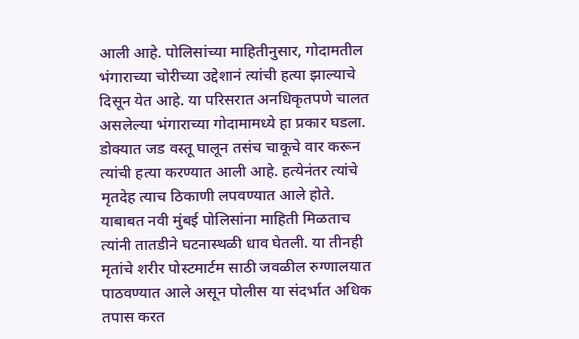आली आहे. पोलिसांच्या माहितीनुसार, गोदामतील भंगाराच्या चोरीच्या उद्देशानं त्यांची हत्या झाल्याचे दिसून येत आहे. या परिसरात अनधिकृतपणे चालत असलेल्या भंगाराच्या गोदामामध्ये हा प्रकार घडला. डोक्यात जड वस्तू घालून तसंच चाकूचे वार करून त्यांची हत्या करण्यात आली आहे. हत्येनंतर त्यांचे मृतदेह त्याच ठिकाणी लपवण्यात आले होते. याबाबत नवी मुंबई पोलिसांना माहिती मिळताच त्यांनी तातडीने घटनास्थळी धाव घेतली. या तीनही मृतांचे शरीर पोस्टमार्टम साठी जवळील रुग्णालयात पाठवण्यात आले असून पोलीस या संदर्भात अधिक तपास करत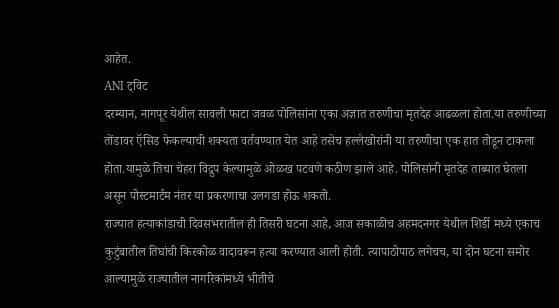आहेत.
ANI ट्विट
दरम्यान, नागपूर येथील सावली फाटा जवळ पोलिसांना एका अज्ञात तरुणीचा मृतदेह आढळला होता.या तरुणीच्या तोंडावर ऍसिड फेकल्याची शक्यता वर्तवण्यात येत आहे तसेच हल्लेखोरांनी या तरुणीचा एक हात तोडून टाकला होता.यामुळे तिचा चेहरा विद्रुप केल्यामुळे ओळख पटवणे कठीण झाले आहे. पोलिसांनी मृतदेह ताब्यात घेतला असून पोस्टमार्टम नंतर या प्रकरणाचा उलगडा होऊ शकतो.
राज्यात हत्याकांडाची दिवसभरातील ही तिसरी घटना आहे, आज सकाळीच अहमदनगर येथील शिर्डी मध्ये एकाच कुटुंबातील तिघांची किरकोळ वादावरून हत्या करण्यात आली होती. त्यापाठोपाठ लगेचच, या दोन घटना समोर आल्यामुळे राज्यातील नागरिकांमध्ये भीतीचे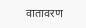वातावरण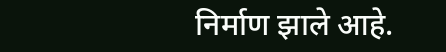निर्माण झाले आहे.